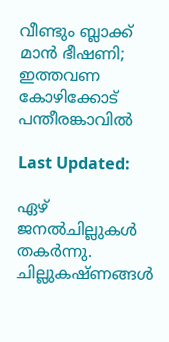വീണ്ടും ബ്ലാക്ക് മാൻ ഭീഷണി; ഇത്തവണ കോഴിക്കോട് പന്തീരങ്കാവിൽ

Last Updated:

ഏഴ് ജനല്‍ചില്ലുകള്‍ തകര്‍ന്നു. ചില്ലുകഷ്ണങ്ങള്‍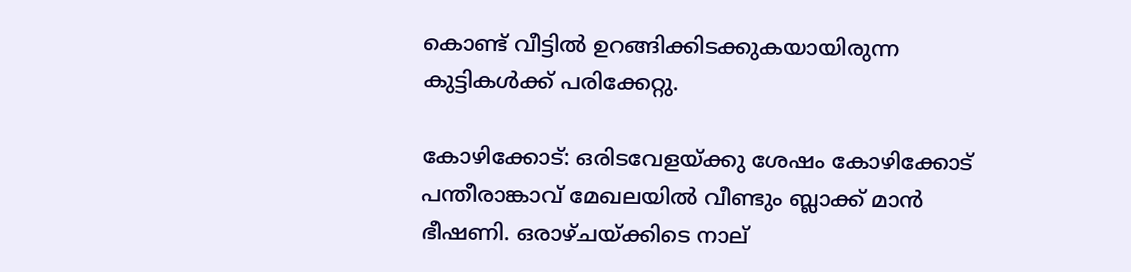കൊണ്ട് വീട്ടില്‍ ഉറങ്ങിക്കിടക്കുകയായിരുന്ന കുട്ടികള്‍ക്ക് പരിക്കേറ്റു.

കോഴിക്കോട്: ഒരിടവേളയ്ക്കു ശേഷം കോഴിക്കോട് പന്തീരാങ്കാവ് മേഖലയില്‍ വീണ്ടും ബ്ലാക്ക് മാന്‍ ഭീഷണി. ഒരാഴ്ചയ്ക്കിടെ നാല്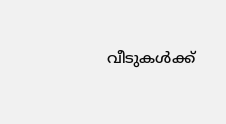വീടുകള്‍ക്ക്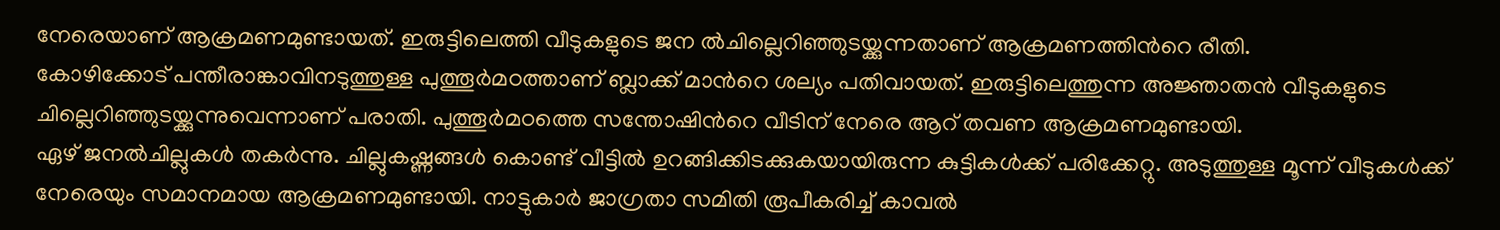നേരെയാണ് ആക്രമണമുണ്ടായത്. ഇരുട്ടിലെത്തി വീടുകളുടെ ജന ല്‍ചില്ലെറിഞ്ഞുടയ്ക്കുന്നതാണ് ആക്രമണത്തിന്‍റെ രീതി.
കോഴിക്കോട് പന്തീരാങ്കാവിനടുത്തുള്ള പുത്തൂര്‍മഠത്താണ് ബ്ലാക്ക് മാന്‍റെ ശല്യം പതിവായത്. ഇരുട്ടിലെത്തുന്ന അജ്ഞാതന്‍ വീടുകളുടെ ചില്ലെറിഞ്ഞുടയ്ക്കുന്നുവെന്നാണ് പരാതി. പുത്തൂര്‍മഠത്തെ സന്തോഷിന്‍റെ വീടിന് നേരെ ആറ് തവണ ആക്രമണമുണ്ടായി.
ഏഴ് ജനല്‍ചില്ലുകള്‍ തകര്‍ന്നു. ചില്ലുകഷ്ണങ്ങള്‍ കൊണ്ട് വീട്ടില്‍ ഉറങ്ങിക്കിടക്കുകയായിരുന്ന കുട്ടികള്‍ക്ക് പരിക്കേറ്റു. അടുത്തുള്ള മൂന്ന് വീടുകള്‍ക്ക് നേരെയും സമാനമായ ആക്രമണമുണ്ടായി. നാട്ടുകാര്‍ ജാഗ്രതാ സമിതി രൂപീകരിച്ച് കാവല്‍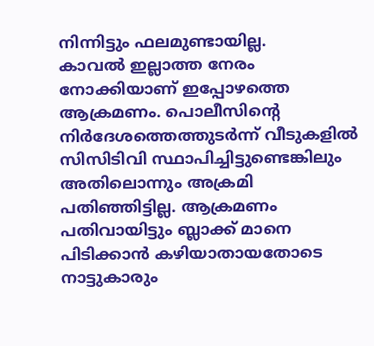നിന്നിട്ടും ഫലമുണ്ടായില്ല.
കാവല്‍ ഇല്ലാത്ത നേരം നോക്കിയാണ് ഇപ്പോഴത്തെ ആക്രമണം. പൊലീസിന്‍റെ നിര്‍ദേശത്തെത്തുടര്‍ന്ന് വീടുകളില്‍ സിസിടിവി സ്ഥാപിച്ചിട്ടുണ്ടെങ്കിലും അതിലൊന്നും അക്രമി പതിഞ്ഞിട്ടില്ല. ആക്രമണം പതിവായിട്ടും ബ്ലാക്ക് മാനെ പിടിക്കാന്‍ കഴിയാതായതോടെ നാട്ടുകാരും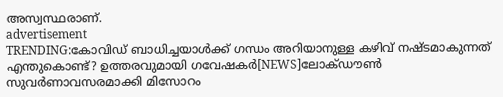അസ്വസ്ഥരാണ്.
advertisement
TRENDING:കോവിഡ് ബാധിച്ചയാൾക്ക് ഗന്ധം അറിയാനുള്ള കഴിവ് നഷ്ടമാകുന്നത് എന്തുകൊണ്ട്? ഉത്തരവുമായി ഗവേഷകർ[NEWS]ലോക്ഡൗൺ സുവര്‍ണാവസരമാക്കി മിസോറം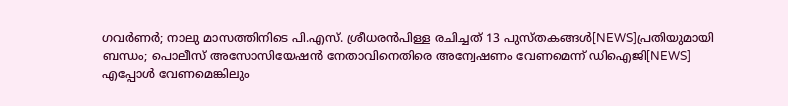ഗവർണർ; നാലു മാസത്തിനിടെ പി.എസ്. ശ്രീധരൻപിള്ള രചിച്ചത് 13 പുസ്തകങ്ങൾ[NEWS]പ്രതിയുമായി ബന്ധം; പൊലീസ് അസോസിയേഷൻ നേതാവിനെതിരെ അന്വേഷണം വേണമെന്ന് ഡിഐജി[NEWS]
എപ്പോള്‍ വേണമെങ്കിലും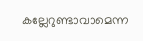കല്ലേറുണ്ടാവാമെന്ന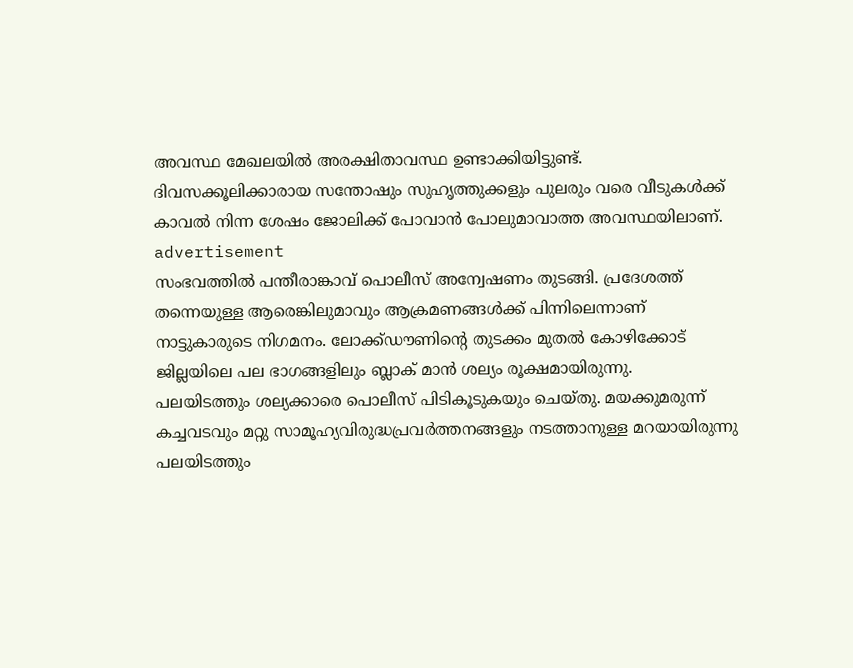അവസ്ഥ മേഖലയില്‍ അരക്ഷിതാവസ്ഥ ഉണ്ടാക്കിയിട്ടുണ്ട്. ദിവസക്കൂലിക്കാരായ സന്തോഷും സുഹൃത്തുക്കളും പുലരും വരെ വീടുകള്‍ക്ക് കാവല്‍ നിന്ന ശേഷം ജോലിക്ക് പോവാന്‍ പോലുമാവാത്ത അവസ്ഥയിലാണ്.
advertisement
സംഭവത്തിൽ പന്തീരാങ്കാവ് പൊലീസ് അന്വേഷണം തുടങ്ങി. പ്രദേശത്ത് തന്നെയുള്ള ആരെങ്കിലുമാവും ആക്രമണങ്ങള്‍ക്ക് പിന്നിലെന്നാണ് നാട്ടുകാരുടെ നിഗമനം. ലോക്ക്ഡൗണിന്‍റെ തുടക്കം മുതല്‍ കോഴിക്കോട് ജില്ലയിലെ പല ഭാഗങ്ങളിലും ബ്ലാക് മാന്‍ ശല്യം രൂക്ഷമായിരുന്നു.
പലയിടത്തും ശല്യക്കാരെ പൊലീസ് പിടികൂടുകയും ചെയ്തു. മയക്കുമരുന്ന് കച്ചവടവും മറ്റു സാമൂഹ്യവിരുദ്ധപ്രവര്‍ത്തനങ്ങളും നടത്താനുള്ള മറയായിരുന്നു പലയിടത്തും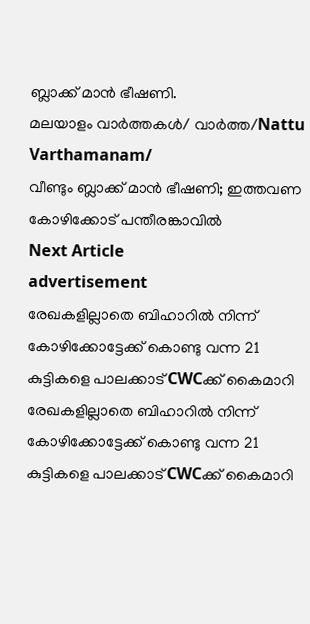ബ്ലാക്ക് മാന്‍ ഭീഷണി.
മലയാളം വാർത്തകൾ/ വാർത്ത/Nattu Varthamanam/
വീണ്ടും ബ്ലാക്ക് മാൻ ഭീഷണി; ഇത്തവണ കോഴിക്കോട് പന്തീരങ്കാവിൽ
Next Article
advertisement
രേഖകളില്ലാതെ ബിഹാറിൽ നിന്ന് കോഴിക്കോട്ടേക്ക് കൊണ്ടു വന്ന 21 കുട്ടികളെ പാലക്കാട് CWCക്ക് കൈമാറി
രേഖകളില്ലാതെ ബിഹാറിൽ നിന്ന് കോഴിക്കോട്ടേക്ക് കൊണ്ടു വന്ന 21 കുട്ടികളെ പാലക്കാട് CWCക്ക് കൈമാറി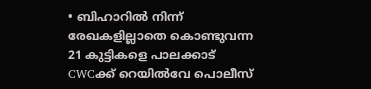• ബിഹാറിൽ നിന്ന് രേഖകളില്ലാതെ കൊണ്ടുവന്ന 21 കുട്ടികളെ പാലക്കാട് CWCക്ക് റെയിൽവേ പൊലീസ്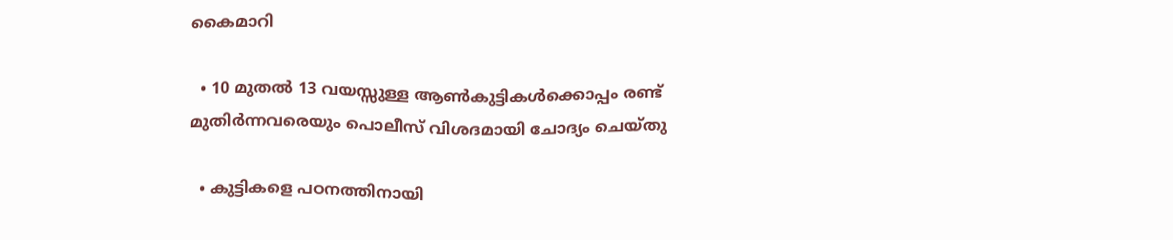കൈമാറി

  • 10 മുതൽ 13 വയസ്സുള്ള ആൺകുട്ടികൾക്കൊപ്പം രണ്ട് മുതിർന്നവരെയും പൊലീസ് വിശദമായി ചോദ്യം ചെയ്തു

  • കുട്ടികളെ പഠനത്തിനായി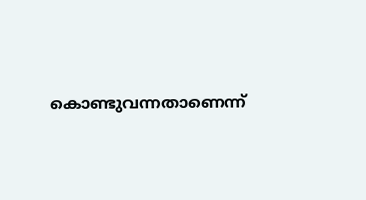കൊണ്ടുവന്നതാണെന്ന്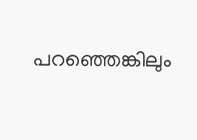പറഞ്ഞെങ്കിലും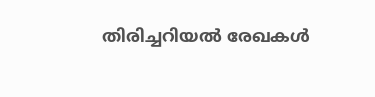തിരിച്ചറിയൽ രേഖകൾ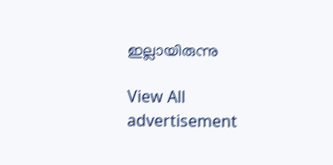ഇല്ലായിരുന്നു

View All
advertisement